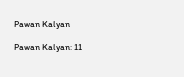Pawan Kalyan

Pawan Kalyan: 11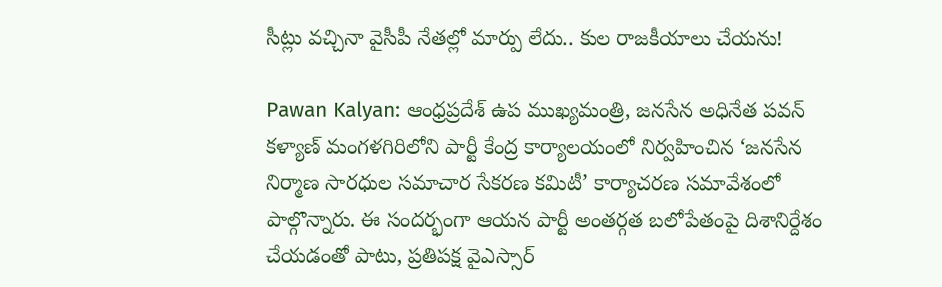సీట్లు వచ్చినా వైసీపీ నేతల్లో మార్పు లేదు.. కుల రాజకీయాలు చేయను!

Pawan Kalyan: ఆంధ్రప్రదేశ్ ఉప ముఖ్యమంత్రి, జనసేన అధినేత పవన్ కళ్యాణ్ మంగళగిరిలోని పార్టీ కేంద్ర కార్యాలయంలో నిర్వహించిన ‘జనసేన నిర్మాణ సారధుల సమాచార సేకరణ కమిటీ’ కార్యాచరణ సమావేశంలో పాల్గొన్నారు. ఈ సందర్భంగా ఆయన పార్టీ అంతర్గత బలోపేతంపై దిశానిర్దేశం చేయడంతో పాటు, ప్రతిపక్ష వైఎస్సార్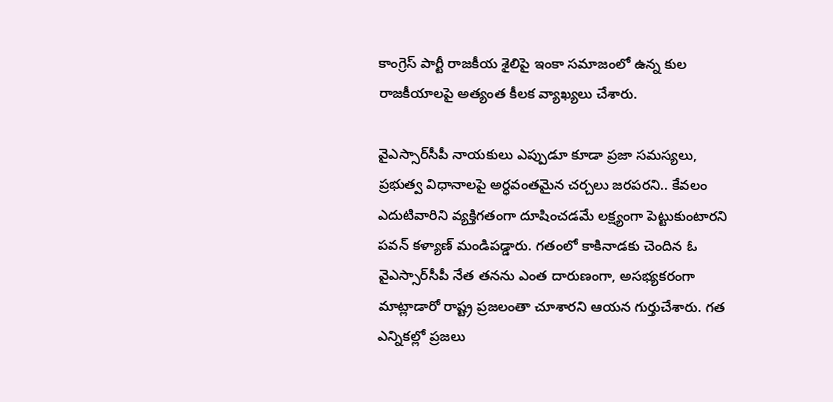కాంగ్రెస్ పార్టీ రాజకీయ శైలిపై ఇంకా సమాజంలో ఉన్న కుల రాజకీయాలపై అత్యంత కీలక వ్యాఖ్యలు చేశారు.

వైఎస్సార్‌సీపీ నాయకులు ఎప్పుడూ కూడా ప్రజా సమస్యలు, ప్రభుత్వ విధానాలపై అర్ధవంతమైన చర్చలు జరపరని.. కేవలం ఎదుటివారిని వ్యక్తిగతంగా దూషించడమే లక్ష్యంగా పెట్టుకుంటారని పవన్ కళ్యాణ్ మండిపడ్డారు. గతంలో కాకినాడకు చెందిన ఓ వైఎస్సార్‌సీపీ నేత తనను ఎంత దారుణంగా, అసభ్యకరంగా మాట్లాడారో రాష్ట్ర ప్రజలంతా చూశారని ఆయన గుర్తుచేశారు. గత ఎన్నికల్లో ప్రజలు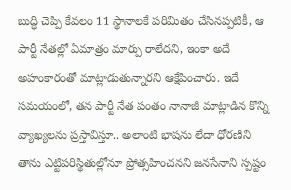బుద్ధి చెప్పి కేవలం 11 స్థానాలకే పరిమితం చేసినప్పటికీ, ఆ పార్టీ నేతల్లో ఏమాత్రం మార్పు రాలేదని, ఇంకా అదే అహంకారంతో మాట్లాడుతున్నారని ఆక్షేపించారు. ఇదే సమయంలో, తన పార్టీ నేత పంతం నానాజీ మాట్లాడిన కొన్ని వ్యాఖ్యలను ప్రస్తావిస్తూ.. అలాంటి భాషను లేదా ధోరణిని తాను ఎట్టిపరిస్థితుల్లోనూ ప్రోత్సహించనని జనసేనాని స్పష్టం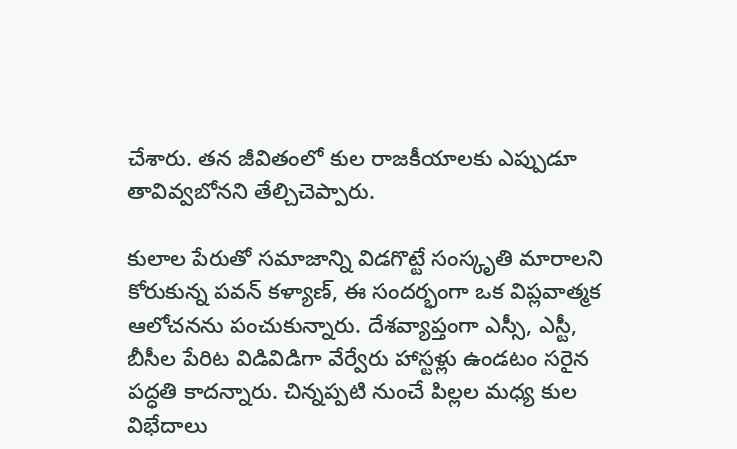చేశారు. తన జీవితంలో కుల రాజకీయాలకు ఎప్పుడూ తావివ్వబోనని తేల్చిచెప్పారు.

కులాల పేరుతో సమాజాన్ని విడగొట్టే సంస్కృతి మారాలని కోరుకున్న పవన్ కళ్యాణ్, ఈ సందర్భంగా ఒక విప్లవాత్మక ఆలోచనను పంచుకున్నారు. దేశవ్యాప్తంగా ఎస్సీ, ఎస్టీ, బీసీల పేరిట విడివిడిగా వేర్వేరు హాస్టళ్లు ఉండటం సరైన పద్ధతి కాదన్నారు. చిన్నప్పటి నుంచే పిల్లల మధ్య కుల విభేదాలు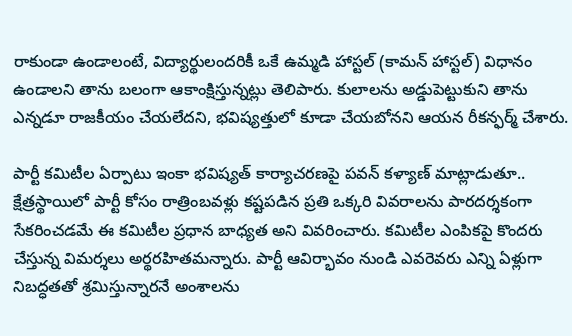రాకుండా ఉండాలంటే, విద్యార్థులందరికీ ఒకే ఉమ్మడి హాస్టల్ (కామన్ హాస్టల్) విధానం ఉండాలని తాను బలంగా ఆకాంక్షిస్తున్నట్లు తెలిపారు. కులాలను అడ్డుపెట్టుకుని తాను ఎన్నడూ రాజకీయం చేయలేదని, భవిష్యత్తులో కూడా చేయబోనని ఆయన రీకన్ఫర్మ్ చేశారు.

పార్టీ కమిటీల ఏర్పాటు ఇంకా భవిష్యత్ కార్యాచరణపై పవన్ కళ్యాణ్ మాట్లాడుతూ.. క్షేత్రస్థాయిలో పార్టీ కోసం రాత్రింబవళ్లు కష్టపడిన ప్రతి ఒక్కరి వివరాలను పారదర్శకంగా సేకరించడమే ఈ కమిటీల ప్రధాన బాధ్యత అని వివరించారు. కమిటీల ఎంపికపై కొందరు చేస్తున్న విమర్శలు అర్థరహితమన్నారు. పార్టీ ఆవిర్భావం నుండి ఎవరెవరు ఎన్ని ఏళ్లుగా నిబద్ధతతో శ్రమిస్తున్నారనే అంశాలను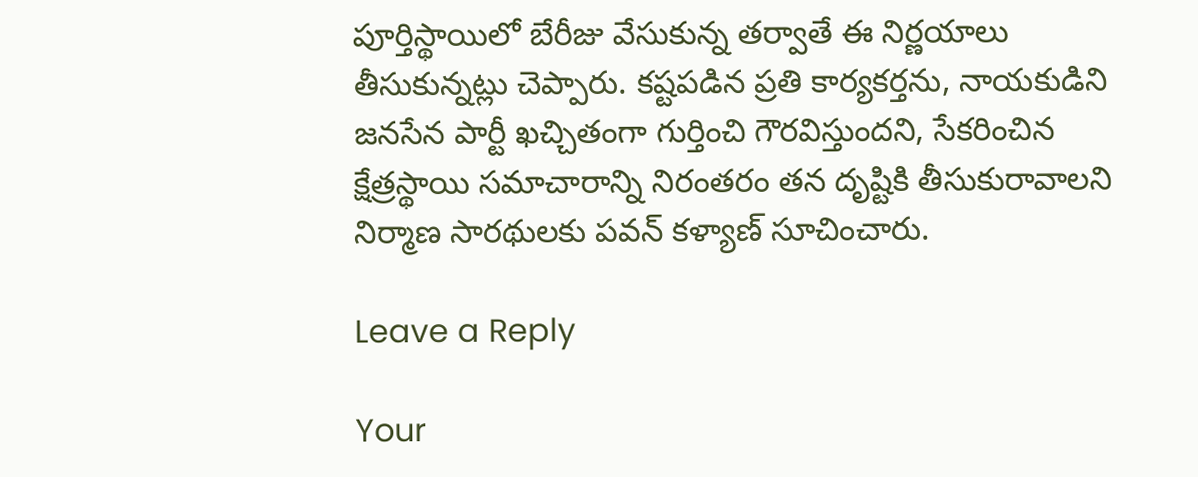పూర్తిస్థాయిలో బేరీజు వేసుకున్న తర్వాతే ఈ నిర్ణయాలు తీసుకున్నట్లు చెప్పారు. కష్టపడిన ప్రతి కార్యకర్తను, నాయకుడిని జనసేన పార్టీ ఖచ్చితంగా గుర్తించి గౌరవిస్తుందని, సేకరించిన క్షేత్రస్థాయి సమాచారాన్ని నిరంతరం తన దృష్టికి తీసుకురావాలని నిర్మాణ సారథులకు పవన్ కళ్యాణ్ సూచించారు.

Leave a Reply

Your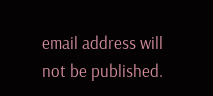email address will not be published.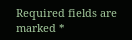Required fields are marked *